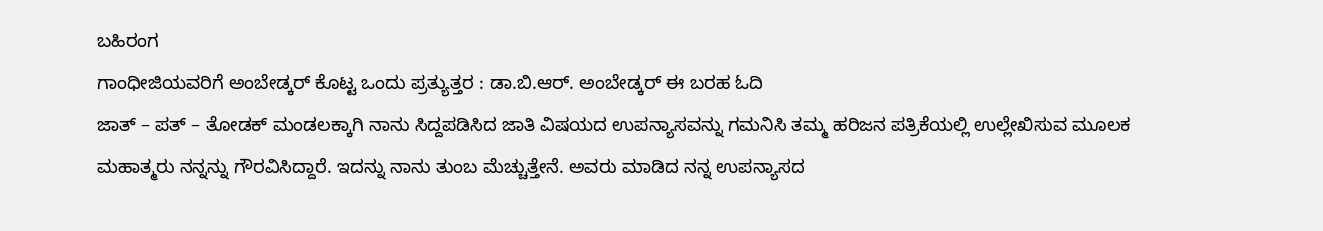ಬಹಿರಂಗ
ಗಾಂಧೀಜಿಯವರಿಗೆ ಅಂಬೇಡ್ಕರ್ ಕೊಟ್ಟ ಒಂದು ಪ್ರತ್ಯುತ್ತರ : ಡಾ.ಬಿ.ಆರ್. ಅಂಬೇಡ್ಕರ್ ಈ ಬರಹ ಓದಿ
ಜಾತ್ – ಪತ್ – ತೋಡಕ್ ಮಂಡಲಕ್ಕಾಗಿ ನಾನು ಸಿದ್ದಪಡಿಸಿದ ಜಾತಿ ವಿಷಯದ ಉಪನ್ಯಾಸವನ್ನು ಗಮನಿಸಿ ತಮ್ಮ ಹರಿಜನ ಪತ್ರಿಕೆಯಲ್ಲಿ ಉಲ್ಲೇಖಿಸುವ ಮೂಲಕ ಮಹಾತ್ಮರು ನನ್ನನ್ನು ಗೌರವಿಸಿದ್ದಾರೆ. ಇದನ್ನು ನಾನು ತುಂಬ ಮೆಚ್ಚುತ್ತೇನೆ. ಅವರು ಮಾಡಿದ ನನ್ನ ಉಪನ್ಯಾಸದ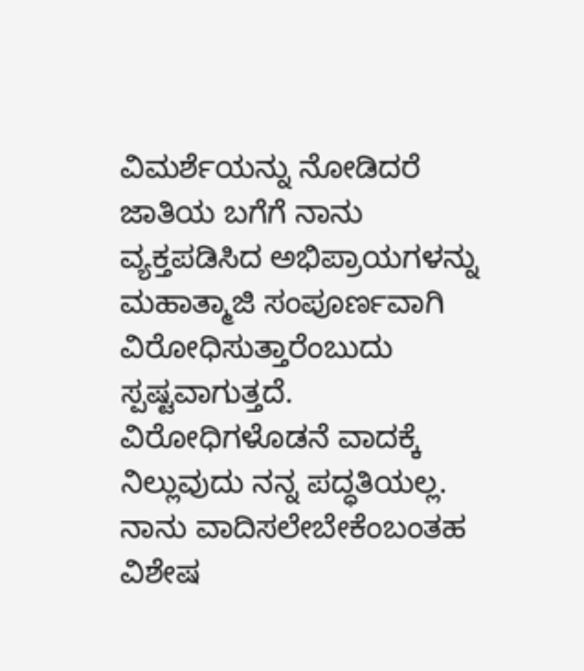ವಿಮರ್ಶೆಯನ್ನು ನೋಡಿದರೆ ಜಾತಿಯ ಬಗೆಗೆ ನಾನು ವ್ಯಕ್ತಪಡಿಸಿದ ಅಭಿಪ್ರಾಯಗಳನ್ನು ಮಹಾತ್ಮಾಜಿ ಸಂಪೂರ್ಣವಾಗಿ ವಿರೋಧಿಸುತ್ತಾರೆಂಬುದು ಸ್ಪಷ್ಟವಾಗುತ್ತದೆ.
ವಿರೋಧಿಗಳೊಡನೆ ವಾದಕ್ಕೆ ನಿಲ್ಲುವುದು ನನ್ನ ಪದ್ಧತಿಯಲ್ಲ. ನಾನು ವಾದಿಸಲೇಬೇಕೆಂಬಂತಹ ವಿಶೇಷ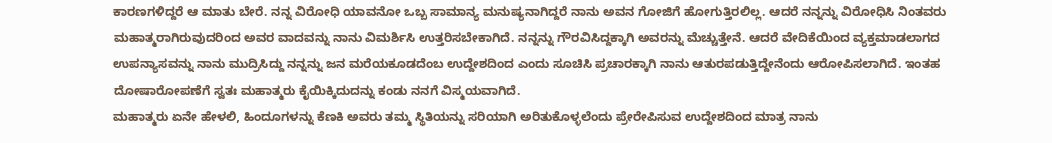ಕಾರಣಗಳಿದ್ದರೆ ಆ ಮಾತು ಬೇರೆ. ನನ್ನ ವಿರೋಧಿ ಯಾವನೋ ಒಬ್ಬ ಸಾಮಾನ್ಯ ಮನುಷ್ಯನಾಗಿದ್ದರೆ ನಾನು ಅವನ ಗೋಜಿಗೆ ಹೋಗುತ್ತಿರಲಿಲ್ಲ. ಆದರೆ ನನ್ನನ್ನು ವಿರೋಧಿಸಿ ನಿಂತವರು ಮಹಾತ್ಮರಾಗಿರುವುದರಿಂದ ಅವರ ವಾದವನ್ನು ನಾನು ವಿಮರ್ಶಿಸಿ ಉತ್ತರಿಸಬೇಕಾಗಿದೆ. ನನ್ನನ್ನು ಗೌರವಿಸಿದ್ದಕ್ಕಾಗಿ ಅವರನ್ನು ಮೆಚ್ಚುತ್ತೇನೆ. ಆದರೆ ವೇದಿಕೆಯಿಂದ ವ್ಯಕ್ತಮಾಡಲಾಗದ ಉಪನ್ಯಾಸವನ್ನು ನಾನು ಮುದ್ರಿಸಿದ್ದು ನನ್ನನ್ನು ಜನ ಮರೆಯಕೂಡದೆಂಬ ಉದ್ದೇಶದಿಂದ ಎಂದು ಸೂಚಿಸಿ ಪ್ರಚಾರಕ್ಕಾಗಿ ನಾನು ಆತುರಪಡುತ್ತಿದ್ದೇನೆಂದು ಆರೋಪಿಸಲಾಗಿದೆ. ಇಂತಹ ದೋಷಾರೋಪಣೆಗೆ ಸ್ವತಃ ಮಹಾತ್ಮರು ಕೈಯಿಕ್ಕಿದುದನ್ನು ಕಂಡು ನನಗೆ ವಿಸ್ಮಯವಾಗಿದೆ.
ಮಹಾತ್ಮರು ಏನೇ ಹೇಳಲಿ, ಹಿಂದೂಗಳನ್ನು ಕೆಣಕಿ ಅವರು ತಮ್ಮ ಸ್ಥಿತಿಯನ್ನು ಸರಿಯಾಗಿ ಅರಿತುಕೊಳ್ಳಲೆಂದು ಪ್ರೇರೇಪಿಸುವ ಉದ್ದೇಶದಿಂದ ಮಾತ್ರ ನಾನು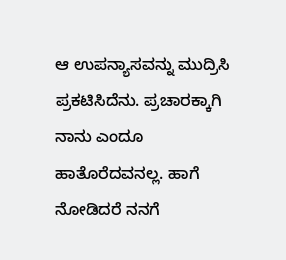ಆ ಉಪನ್ಯಾಸವನ್ನು ಮುದ್ರಿಸಿ ಪ್ರಕಟಿಸಿದೆನು. ಪ್ರಚಾರಕ್ಕಾಗಿ ನಾನು ಎಂದೂ ಹಾತೊರೆದವನಲ್ಲ. ಹಾಗೆ ನೋಡಿದರೆ ನನಗೆ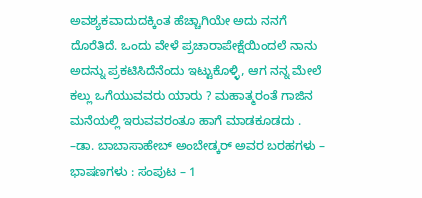ಅವಶ್ಯಕವಾದುದಕ್ಕಿಂತ ಹೆಚ್ಚಾಗಿಯೇ ಅದು ನನಗೆ ದೊರೆತಿದೆ. ಒಂದು ವೇಳೆ ಪ್ರಚಾರಾಪೇಕ್ಷೆಯಿಂದಲೆ ನಾನು ಅದನ್ನು ಪ್ರಕಟಿಸಿದೆನೆಂದು ಇಟ್ಟುಕೊಳ್ಳಿ, ಆಗ ನನ್ನ ಮೇಲೆ ಕಲ್ಲು ಒಗೆಯುವವರು ಯಾರು ? ಮಹಾತ್ಮರಂತೆ ಗಾಜಿನ ಮನೆಯಲ್ಲಿ ಇರುವವರಂತೂ ಹಾಗೆ ಮಾಡಕೂಡದು .
–ಡಾ. ಬಾಬಾಸಾಹೇಬ್ ಅಂಬೇಡ್ಕರ್ ಅವರ ಬರಹಗಳು – ಭಾಷಣಗಳು : ಸಂಪುಟ – 1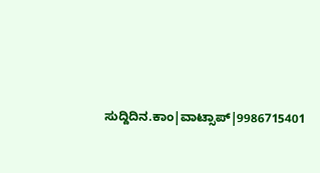ಸುದ್ದಿದಿನ.ಕಾಂ|ವಾಟ್ಸಾಪ್|9986715401